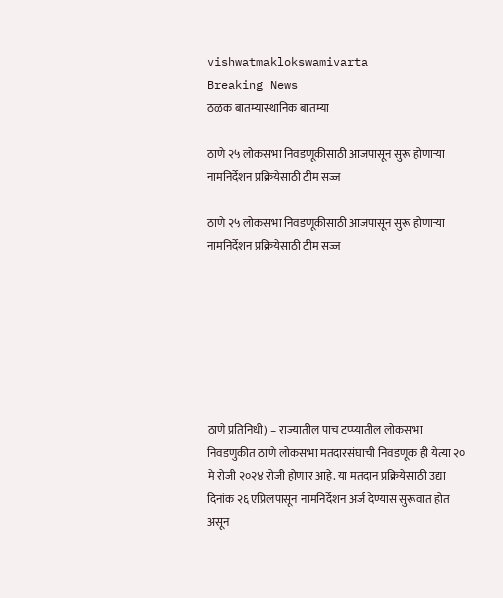vishwatmaklokswamivarta
Breaking News
ठळक बातम्यास्थानिक बातम्या

ठाणे २५ लोकसभा निवडणूकीसाठी आजपासून सुरू होणाऱ्या नामनिर्देशन प्रक्रियेसाठी टीम सज्ज

ठाणे २५ लोकसभा निवडणूकीसाठी आजपासून सुरू होणाऱ्या नामनिर्देशन प्रक्रियेसाठी टीम सज्ज







ठाणे प्रतिनिधी) – राज्यातील पाच टप्प्यातील लोकसभा निवडणुकीत ठाणे लोकसभा मतदारसंघाची निवडणूक ही येत्या २० मे रोजी २०२४ रोजी होणार आहे. या मतदान प्रक्रियेसाठी उद्या दिनांक २६ एप्रिलपासून नामनिर्देशन अर्ज देण्यास सुरूवात होत असून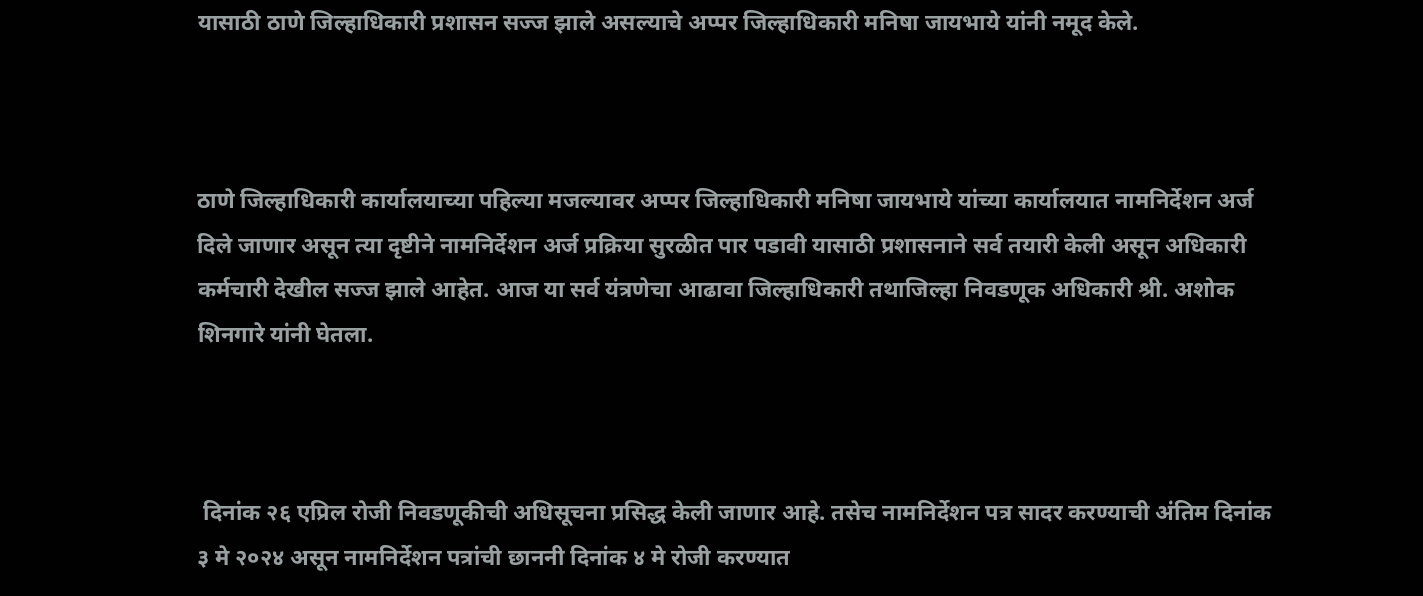यासाठी ठाणे जिल्हाधिकारी प्रशासन सज्ज झाले असल्याचे अप्पर जिल्हाधिकारी मनिषा जायभाये यांनी नमूद केले.



ठाणे जिल्हाधिकारी कार्यालयाच्या पहिल्या मजल्यावर अप्पर जिल्हाधिकारी मनिषा जायभाये यांच्या कार्यालयात नामनिर्देशन अर्ज दिले जाणार असून त्या दृष्टीने नामनिर्देशन अर्ज प्रक्रिया सुरळीत पार पडावी यासाठी प्रशासनाने सर्व तयारी केली असून अधिकारी कर्मचारी देखील सज्ज झाले आहेत. आज या सर्व यंत्रणेचा आढावा जिल्हाधिकारी तथाजिल्हा निवडणूक अधिकारी श्री. अशोक शिनगारे यांनी घेतला.



 दिनांक २६ एप्रिल रोजी निवडणूकीची अधिसूचना प्रसिद्ध केली जाणार आहे. तसेच नामनिर्देशन पत्र सादर करण्याची अंतिम दिनांक ३ मे २०२४ असून नामनिर्देशन पत्रांची छाननी दिनांक ४ मे रोजी करण्यात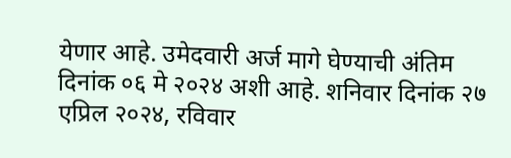येणार आहे. उमेदवारी अर्ज मागे घेण्याची अंतिम दिनांक ०६ मे २०२४ अशी आहे. शनिवार दिनांक २७ एप्रिल २०२४, रविवार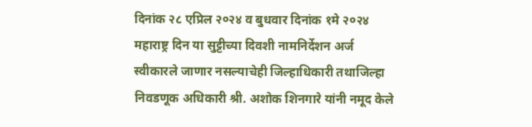दिनांक २८ एप्रिल २०२४ व बुधवार दिनांक १मे २०२४ महाराष्ट्र दिन या सुट्टीच्या दिवशी नामनिर्देशन अर्ज स्वीकारले जाणार नसल्याचेही जिल्हाधिकारी तथाजिल्हा निवडणूक अधिकारी श्री. अशोक शिनगारे यांनी नमूद केले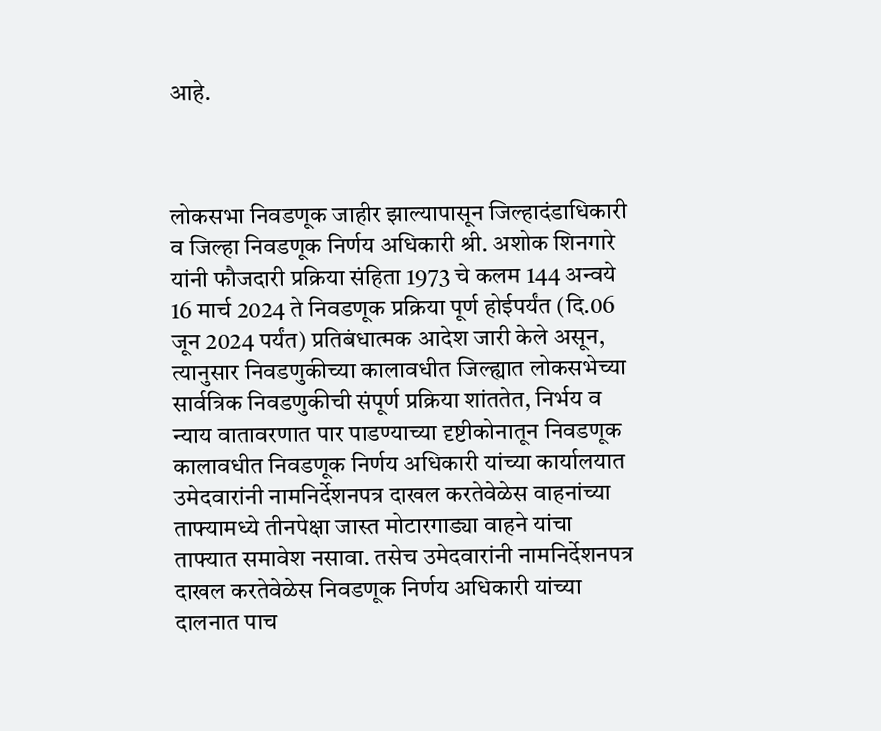आहे.



लोकसभा निवडणूक जाहीर झाल्यापासून जिल्हादंडाधिकारी व जिल्हा निवडणूक निर्णय अधिकारी श्री. अशोक शिनगारे यांनी फौजदारी प्रक्रिया संहिता 1973 चे कलम 144 अन्वये 16 मार्च 2024 ते निवडणूक प्रक्रिया पूर्ण होईपर्यंत (दि.06 जून 2024 पर्यंत) प्रतिबंधात्मक आदेश जारी केले असून, त्यानुसार निवडणुकीच्या कालावधीत जिल्ह्यात लोकसभेच्या सार्वत्रिक निवडणुकीची संपूर्ण प्रक्रिया शांततेत, निर्भय व न्याय वातावरणात पार पाडण्याच्या दृष्टीकोनातून निवडणूक कालावधीत निवडणूक निर्णय अधिकारी यांच्या कार्यालयात उमेदवारांनी नामनिर्देशनपत्र दाखल करतेवेळेस वाहनांच्या ताफ्यामध्ये तीनपेक्षा जास्त मोटारगाड्या वाहने यांचा ताफ्यात समावेश नसावा. तसेच उमेदवारांनी नामनिर्देशनपत्र दाखल करतेवेळेस निवडणूक निर्णय अधिकारी यांच्या दालनात पाच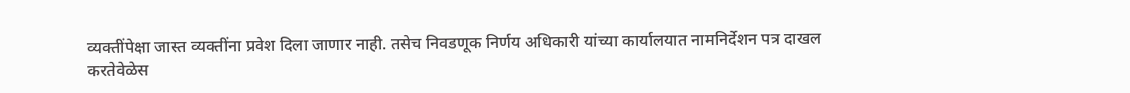व्यक्तींपेक्षा जास्त व्यक्तींना प्रवेश दिला जाणार नाही. तसेच निवडणूक निर्णय अधिकारी यांच्या कार्यालयात नामनिर्देशन पत्र दाखल करतेवेळेस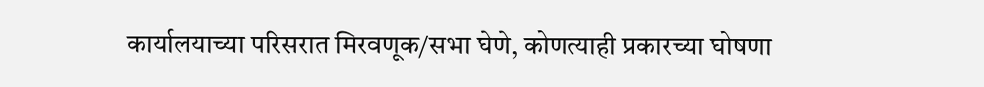कार्यालयाच्या परिसरात मिरवणूक/सभा घेणे, कोणत्याही प्रकारच्या घोषणा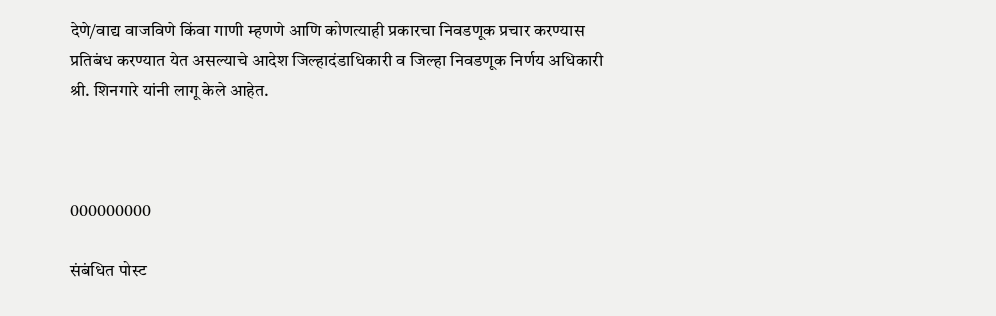देणे/वाद्य वाजविणे किंवा गाणी म्हणणे आणि कोणत्याही प्रकारचा निवडणूक प्रचार करण्यास प्रतिबंध करण्यात येत असल्याचे आदेश जिल्हादंडाधिकारी व जिल्हा निवडणूक निर्णय अधिकारी श्री. शिनगारे यांनी लागू केले आहेत.



000000000

संबंधित पोस्ट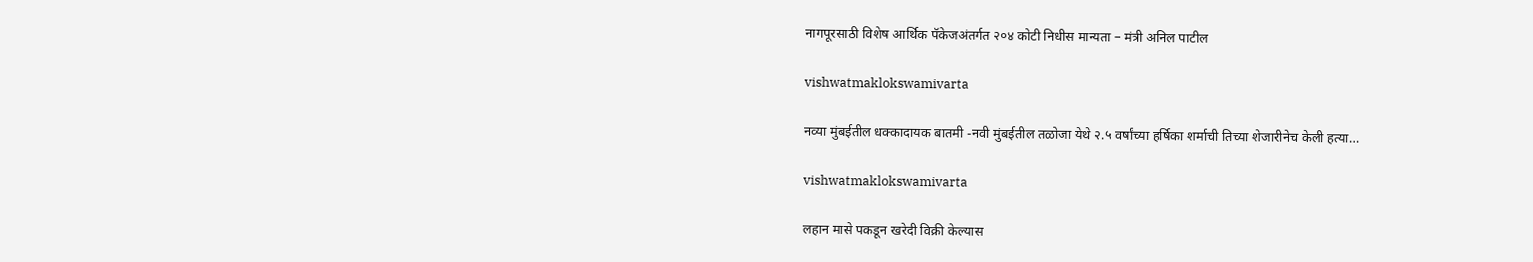नागपूरसाठी विशेष आर्थिक पॅकेजअंतर्गत २०४ कोटी निधीस मान्यता – मंत्री अनिल पाटील

vishwatmaklokswamivarta

नव्या मुंबईतील धक्कादायक बातमी -नवी मुंबईतील तळोजा येथे २.५ वर्षांच्या हर्षिका शर्माची तिच्या शेजारीनेच केली हत्या…

vishwatmaklokswamivarta

लहान मासे पकडून खरेदी विक्री केल्यास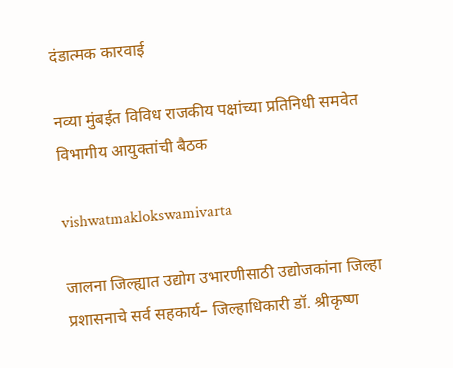दंडात्मक कारवाई

नव्या मुंबईत विविध राजकीय पक्षांच्या प्रतिनिधी समवेत विभागीय आयुक्तांची बैठक

vishwatmaklokswamivarta

जालना जिल्ह्यात उद्योग उभारणीसाठी उद्योजकांना जिल्हा प्रशासनाचे सर्व सहकार्य– जिल्हाधिकारी डॉ. श्रीकृष्ण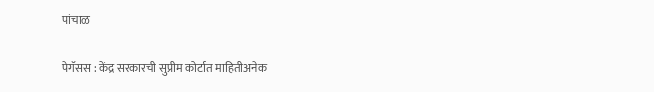पांचाळ

पेगॅसस : केंद्र सरकारची सुप्रीम कोर्टात माहितीअनेक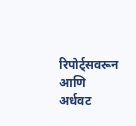रिपोर्ट्सवरून आणि अर्धवट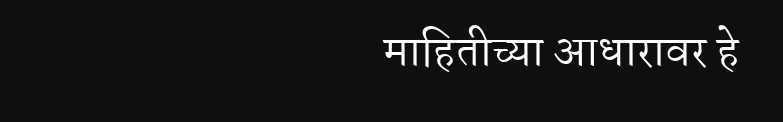माहितीच्या आधारावर हे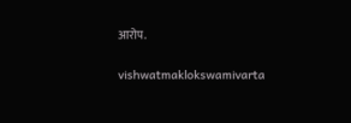आरोप.

vishwatmaklokswamivarta